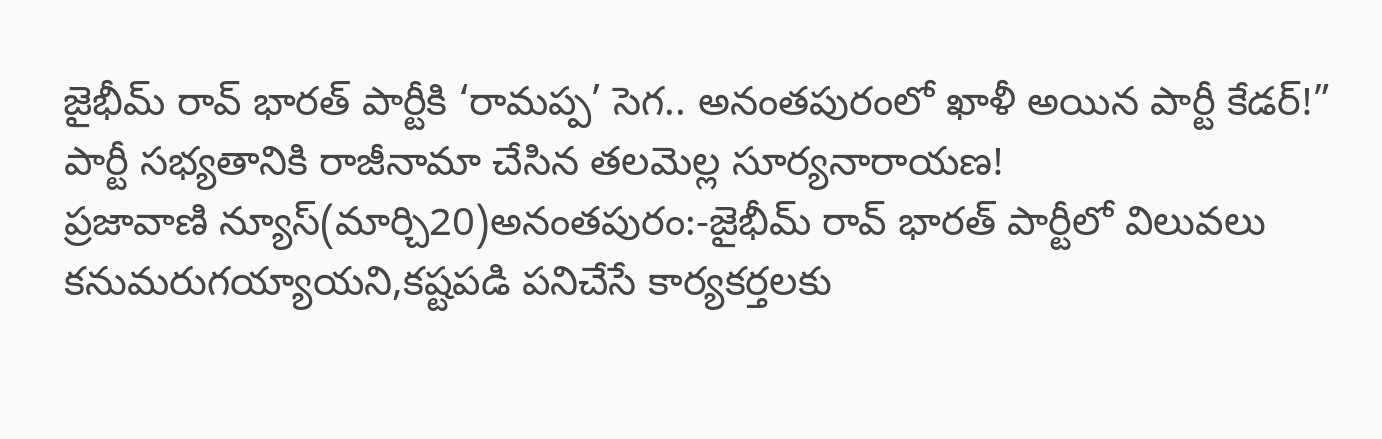జైభీమ్ రావ్ భారత్ పార్టీకి ‘రామప్ప’ సెగ.. అనంతపురంలో ఖాళీ అయిన పార్టీ కేడర్!” పార్టీ సభ్యతానికి రాజీనామా చేసిన తలమెల్ల సూర్యనారాయణ!
ప్రజావాణి న్యూస్(మార్చి20)అనంతపురం:-జైభీమ్ రావ్ భారత్ పార్టీలో విలువలు కనుమరుగయ్యాయని,కష్టపడి పనిచేసే కార్యకర్తలకు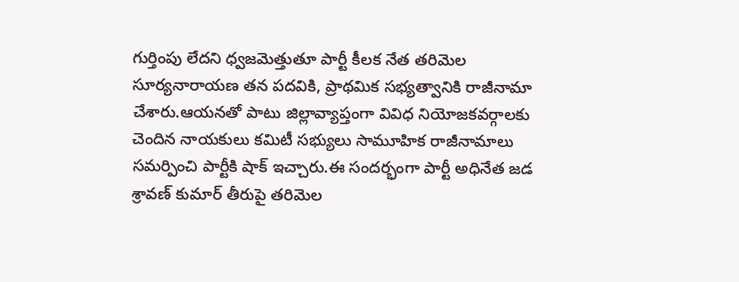గుర్తింపు లేదని ధ్వజమెత్తుతూ పార్టీ కీలక నేత తరిమెల సూర్యనారాయణ తన పదవికి, ప్రాథమిక సభ్యత్వానికి రాజీనామా చేశారు.ఆయనతో పాటు జిల్లావ్యాప్తంగా వివిధ నియోజకవర్గాలకు చెందిన నాయకులు కమిటీ సభ్యులు సామూహిక రాజీనామాలు సమర్పించి పార్టీకి షాక్ ఇచ్చారు.ఈ సందర్భంగా పార్టీ అధినేత జడ శ్రావణ్ కుమార్ తీరుపై తరిమెల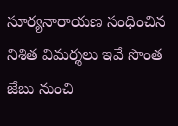సూర్యనారాయణ సంధించిన నిశిత విమర్శలు ఇవే సొంత జేబు నుంచి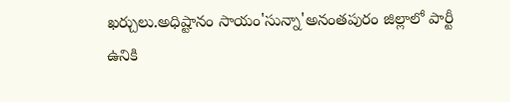ఖర్చులు.అధిష్టానం సాయం'సున్నా'అనంతపురం జిల్లాలో పార్టీ ఉనికి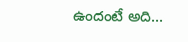ఉందంటే అది...